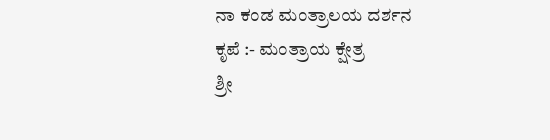ನಾ ಕಂಡ ಮಂತ್ರಾಲಯ ದರ್ಶನ
ಕೃಪೆ :- ಮಂತ್ರಾಯ ಕ್ಷೇತ್ರ
ಶ್ರೀ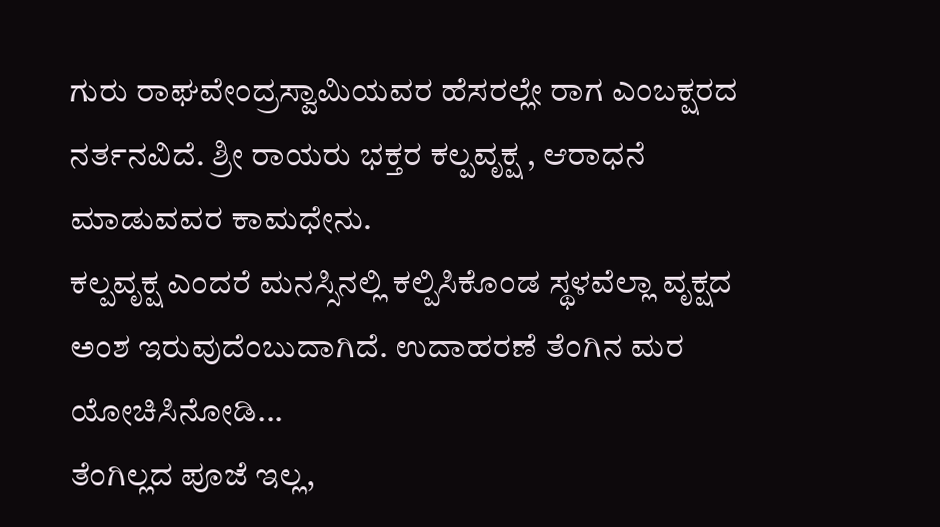ಗುರು ರಾಘವೇಂದ್ರಸ್ವಾಮಿಯವರ ಹೆಸರಲ್ಲೇ ರಾಗ ಎಂಬಕ್ಷರದ ನರ್ತನವಿದೆ. ಶ್ರೀ ರಾಯರು ಭಕ್ತರ ಕಲ್ಪವೃಕ್ಷ , ಆರಾಧನೆ ಮಾಡುವವರ ಕಾಮಧೇನು.
ಕಲ್ಪವೃಕ್ಷ ಎಂದರೆ ಮನಸ್ಸಿನಲ್ಲಿ ಕಲ್ಪಿಸಿಕೊಂಡ ಸ್ಥಳವೆಲ್ಲಾ ವೃಕ್ಷದ ಅಂಶ ಇರುವುದೆಂಬುದಾಗಿದೆ. ಉದಾಹರಣೆ ತೆಂಗಿನ ಮರ ಯೋಚಿಸಿನೋಡಿ...
ತೆಂಗಿಲ್ಲದ ಪೂಜೆ ಇಲ್ಲ,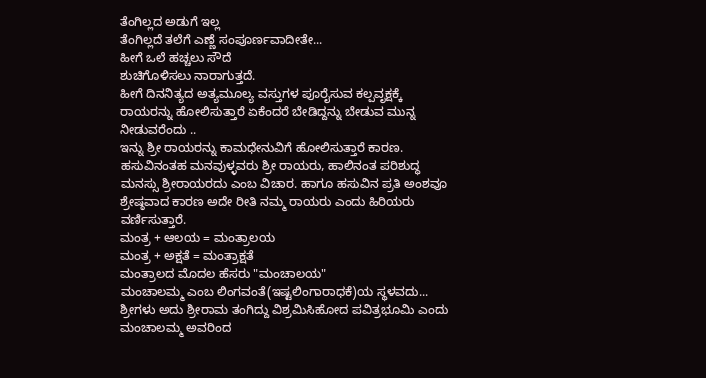ತೆಂಗಿಲ್ಲದ ಅಡುಗೆ ಇಲ್ಲ
ತೆಂಗಿಲ್ಲದೆ ತಲೆಗೆ ಎಣ್ಣೆ ಸಂಪೂರ್ಣವಾದೀತೇ...
ಹೀಗೆ ಒಲೆ ಹಚ್ಚಲು ಸೌದೆ
ಶುಚಿಗೊಳಿಸಲು ನಾರಾಗುತ್ತದೆ.
ಹೀಗೆ ದಿನನಿತ್ಯದ ಅತ್ಯಮೂಲ್ಯ ವಸ್ತುಗಳ ಪೂರೈಸುವ ಕಲ್ಪವೃಕ್ಷಕ್ಕೆ ರಾಯರನ್ನು ಹೋಲಿಸುತ್ತಾರೆ ಏಕೆಂದರೆ ಬೇಡಿದ್ದನ್ನು ಬೇಡುವ ಮುನ್ನ ನೀಡುವರೆಂದು ..
ಇನ್ನು ಶ್ರೀ ರಾಯರನ್ನು ಕಾಮಧೇನುವಿಗೆ ಹೋಲಿಸುತ್ತಾರೆ ಕಾರಣ.
ಹಸುವಿನಂತಹ ಮನವುಳ್ಳವರು ಶ್ರೀ ರಾಯರು, ಹಾಲಿನಂತ ಪರಿಶುದ್ಧ ಮನಸ್ಸು ಶ್ರೀರಾಯರದು ಎಂಬ ವಿಚಾರ. ಹಾಗೂ ಹಸುವಿನ ಪ್ರತಿ ಅಂಶವೂ ಶ್ರೇಷ್ಠವಾದ ಕಾರಣ ಅದೇ ರೀತಿ ನಮ್ಮ ರಾಯರು ಎಂದು ಹಿರಿಯರು ವರ್ಣಿಸುತ್ತಾರೆ.
ಮಂತ್ರ + ಆಲಯ = ಮಂತ್ರಾಲಯ
ಮಂತ್ರ + ಅಕ್ಷತೆ = ಮಂತ್ರಾಕ್ಷತೆ
ಮಂತ್ರಾಲದ ಮೊದಲ ಹೆಸರು "ಮಂಚಾಲಯ"
ಮಂಚಾಲಮ್ಮ ಎಂಬ ಲಿಂಗವಂತೆ(ಇಷ್ಟಲಿಂಗಾರಾಧಕೆ)ಯ ಸ್ಥಳವದು...
ಶ್ರೀಗಳು ಅದು ಶ್ರೀರಾಮ ತಂಗಿದ್ದು ವಿಶ್ರಮಿಸಿಹೋದ ಪವಿತ್ರಭೂಮಿ ಎಂದು ಮಂಚಾಲಮ್ಮ ಅವರಿಂದ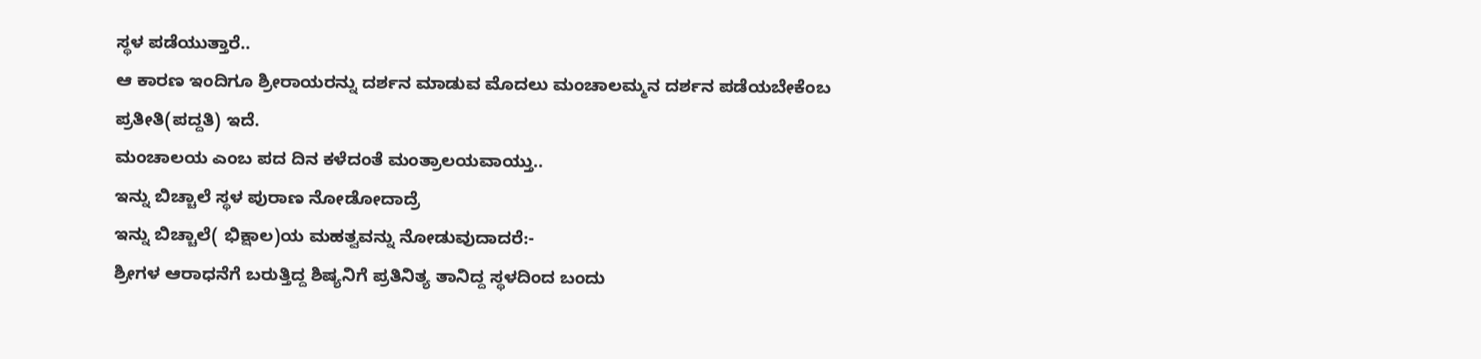ಸ್ಥಳ ಪಡೆಯುತ್ತಾರೆ..
ಆ ಕಾರಣ ಇಂದಿಗೂ ಶ್ರೀರಾಯರನ್ನು ದರ್ಶನ ಮಾಡುವ ಮೊದಲು ಮಂಚಾಲಮ್ಮನ ದರ್ಶನ ಪಡೆಯಬೇಕೆಂಬ ಪ್ರತೀತಿ(ಪದ್ದತಿ) ಇದೆ.
ಮಂಚಾಲಯ ಎಂಬ ಪದ ದಿನ ಕಳೆದಂತೆ ಮಂತ್ರಾಲಯವಾಯ್ತು..
ಇನ್ನು ಬಿಚ್ಚಾಲೆ ಸ್ಥಳ ಪುರಾಣ ನೋಡೋದಾದ್ರೆ
ಇನ್ನು ಬಿಚ್ಚಾಲೆ( ಭಿಕ್ಷಾಲ)ಯ ಮಹತ್ವವನ್ನು ನೋಡುವುದಾದರೆ:-
ಶ್ರೀಗಳ ಆರಾಧನೆಗೆ ಬರುತ್ತಿದ್ದ ಶಿಷ್ಯನಿಗೆ ಪ್ರತಿನಿತ್ಯ ತಾನಿದ್ದ ಸ್ಥಳದಿಂದ ಬಂದು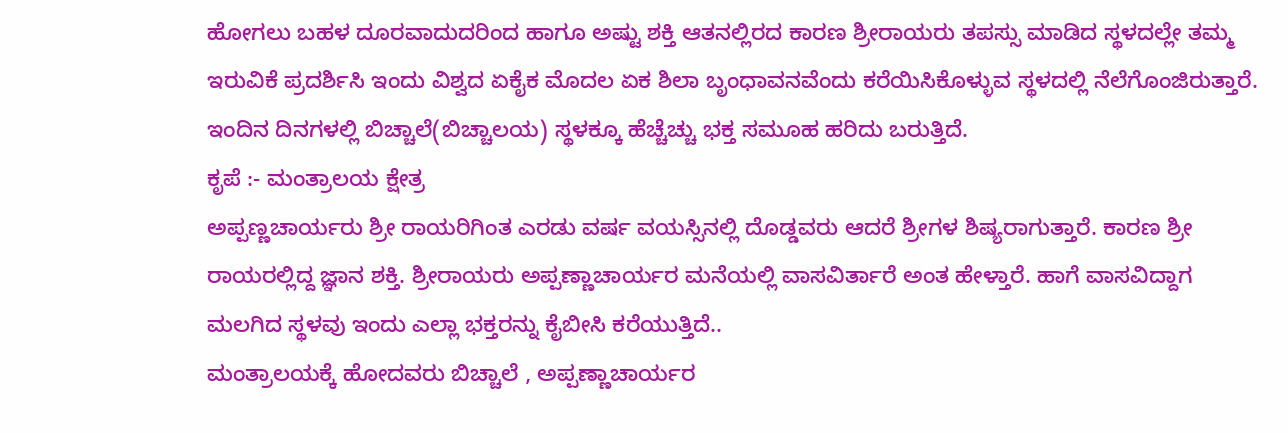ಹೋಗಲು ಬಹಳ ದೂರವಾದುದರಿಂದ ಹಾಗೂ ಅಷ್ಟು ಶಕ್ತಿ ಆತನಲ್ಲಿರದ ಕಾರಣ ಶ್ರೀರಾಯರು ತಪಸ್ಸು ಮಾಡಿದ ಸ್ಥಳದಲ್ಲೇ ತಮ್ಮ ಇರುವಿಕೆ ಪ್ರದರ್ಶಿಸಿ ಇಂದು ವಿಶ್ವದ ಏಕೈಕ ಮೊದಲ ಏಕ ಶಿಲಾ ಬೃಂಧಾವನವೆಂದು ಕರೆಯಿಸಿಕೊಳ್ಳುವ ಸ್ಥಳದಲ್ಲಿ ನೆಲೆಗೊಂಜಿರುತ್ತಾರೆ. ಇಂದಿನ ದಿನಗಳಲ್ಲಿ ಬಿಚ್ಚಾಲೆ(ಬಿಚ್ಚಾಲಯ) ಸ್ಥಳಕ್ಕೂ ಹೆಚ್ಚೆಚ್ಚು ಭಕ್ತ ಸಮೂಹ ಹರಿದು ಬರುತ್ತಿದೆ.
ಕೃಪೆ :- ಮಂತ್ರಾಲಯ ಕ್ಷೇತ್ರ
ಅಪ್ಪಣ್ಣಚಾರ್ಯರು ಶ್ರೀ ರಾಯರಿಗಿಂತ ಎರಡು ವರ್ಷ ವಯಸ್ಸಿನಲ್ಲಿ ದೊಡ್ಡವರು ಆದರೆ ಶ್ರೀಗಳ ಶಿಷ್ಯರಾಗುತ್ತಾರೆ. ಕಾರಣ ಶ್ರೀ ರಾಯರಲ್ಲಿದ್ದ ಜ್ಞಾನ ಶಕ್ತಿ. ಶ್ರೀರಾಯರು ಅಪ್ಪಣ್ಣಾಚಾರ್ಯರ ಮನೆಯಲ್ಲಿ ವಾಸವಿರ್ತಾರೆ ಅಂತ ಹೇಳ್ತಾರೆ. ಹಾಗೆ ವಾಸವಿದ್ದಾಗ ಮಲಗಿದ ಸ್ಥಳವು ಇಂದು ಎಲ್ಲಾ ಭಕ್ತರನ್ನು ಕೈಬೀಸಿ ಕರೆಯುತ್ತಿದೆ..
ಮಂತ್ರಾಲಯಕ್ಕೆ ಹೋದವರು ಬಿಚ್ಚಾಲೆ , ಅಪ್ಪಣ್ಣಾಚಾರ್ಯರ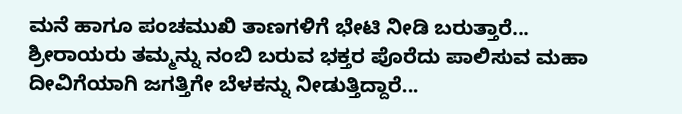ಮನೆ ಹಾಗೂ ಪಂಚಮುಖಿ ತಾಣಗಳಿಗೆ ಭೇಟಿ ನೀಡಿ ಬರುತ್ತಾರೆ...
ಶ್ರೀರಾಯರು ತಮ್ಮನ್ನು ನಂಬಿ ಬರುವ ಭಕ್ತರ ಪೊರೆದು ಪಾಲಿಸುವ ಮಹಾ ದೀವಿಗೆಯಾಗಿ ಜಗತ್ತಿಗೇ ಬೆಳಕನ್ನು ನೀಡುತ್ತಿದ್ದಾರೆ...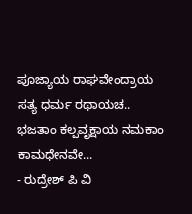ಪೂಜ್ಯಾಯ ರಾಘವೇಂದ್ರಾಯ ಸತ್ಯ ಧರ್ಮ ರಥಾಯಚ..
ಭಜತಾಂ ಕಲ್ಪವೃಕ್ಷಾಯ ನಮಕಾಂ ಕಾಮಧೇನವೇ...
- ರುದ್ರೇಶ್ ಪಿ ವಿ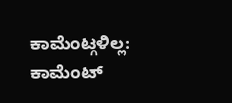ಕಾಮೆಂಟ್ಗಳಿಲ್ಲ:
ಕಾಮೆಂಟ್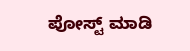ಪೋಸ್ಟ್ ಮಾಡಿ